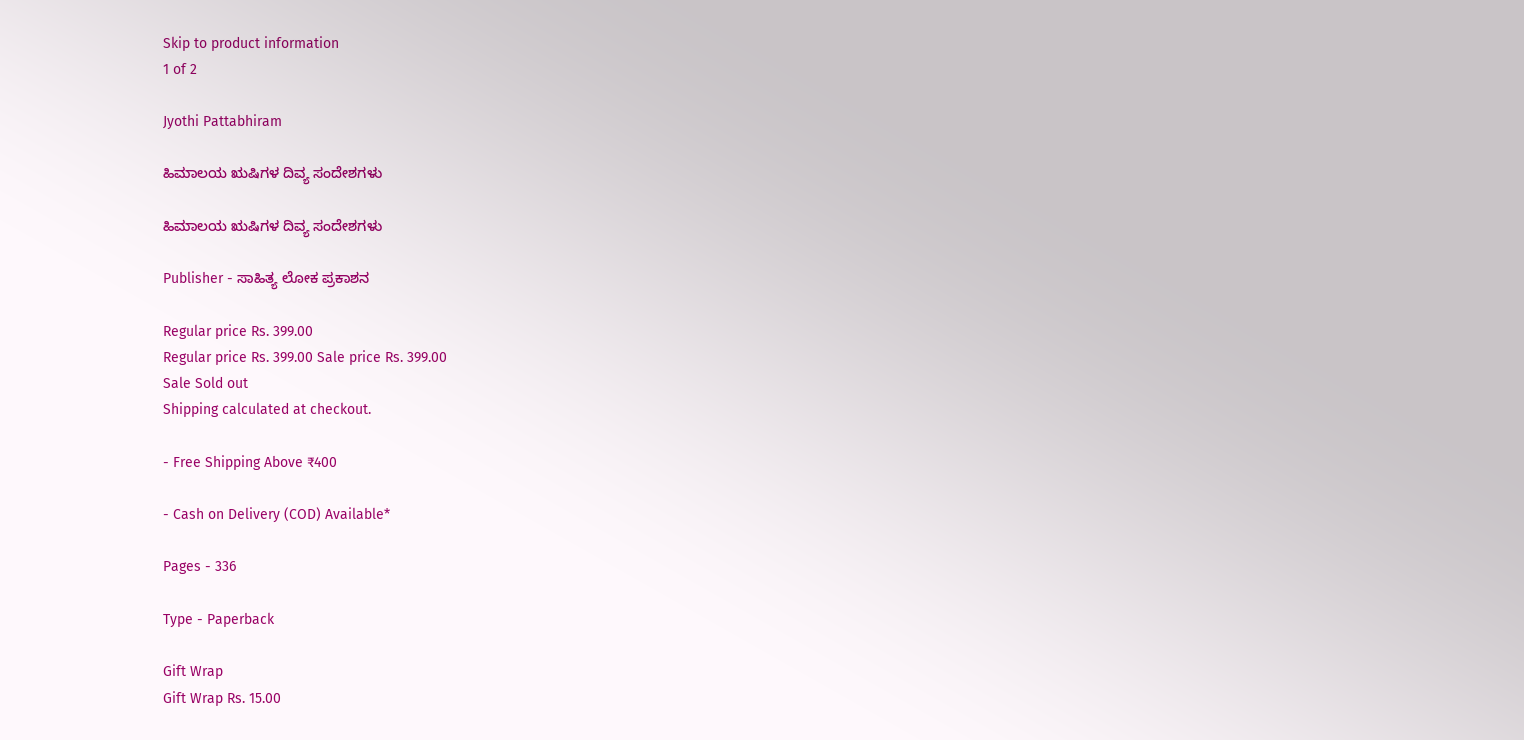Skip to product information
1 of 2

Jyothi Pattabhiram

ಹಿಮಾಲಯ ಋಷಿಗಳ ದಿವ್ಯ ಸಂದೇಶಗಳು

ಹಿಮಾಲಯ ಋಷಿಗಳ ದಿವ್ಯ ಸಂದೇಶಗಳು

Publisher - ಸಾಹಿತ್ಯ ಲೋಕ ಪ್ರಕಾಶನ

Regular price Rs. 399.00
Regular price Rs. 399.00 Sale price Rs. 399.00
Sale Sold out
Shipping calculated at checkout.

- Free Shipping Above ₹400

- Cash on Delivery (COD) Available*

Pages - 336

Type - Paperback

Gift Wrap
Gift Wrap Rs. 15.00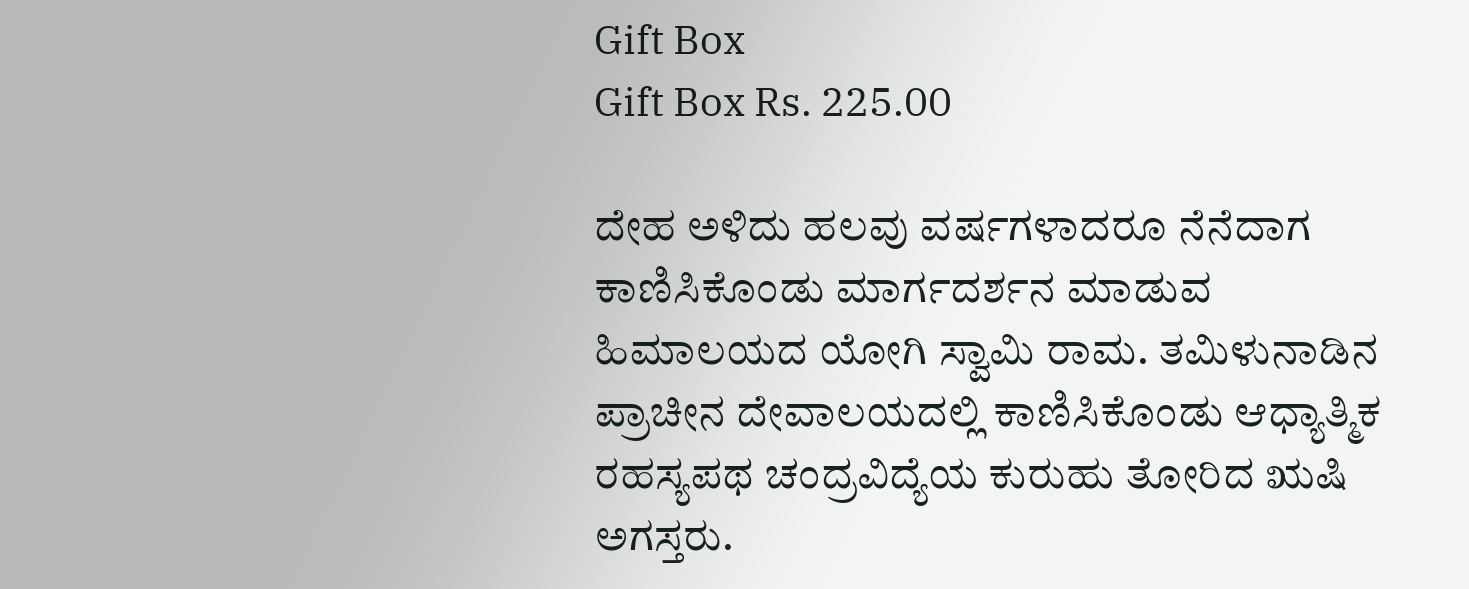Gift Box
Gift Box Rs. 225.00

ದೇಹ ಅಳಿದು ಹಲವು ವರ್ಷಗಳಾದರೂ ನೆನೆದಾಗ ಕಾಣಿಸಿಕೊಂಡು ಮಾರ್ಗದರ್ಶನ ಮಾಡುವ ಹಿಮಾಲಯದ ಯೋಗಿ ಸ್ವಾಮಿ ರಾಮ. ತಮಿಳುನಾಡಿನ ಪ್ರಾಚೀನ ದೇವಾಲಯದಲ್ಲಿ ಕಾಣಿಸಿಕೊಂಡು ಆಧ್ಯಾತ್ಮಿಕ ರಹಸ್ಯಪಥ ಚಂದ್ರವಿದ್ಯೆಯ ಕುರುಹು ತೋರಿದ ಋಷಿ ಅಗಸ್ತರು.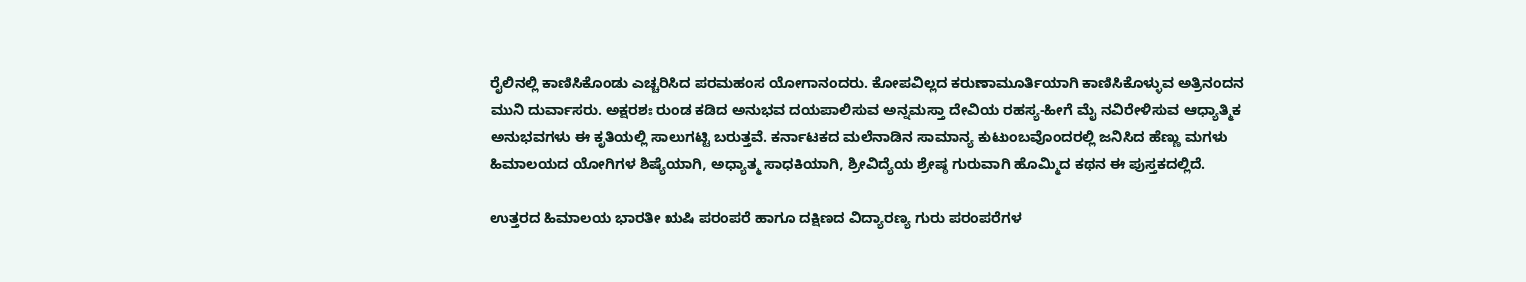ರೈಲಿನಲ್ಲಿ ಕಾಣಿಸಿಕೊಂಡು ಎಚ್ಚರಿಸಿದ ಪರಮಹಂಸ ಯೋಗಾನಂದರು. ಕೋಪವಿಲ್ಲದ ಕರುಣಾಮೂರ್ತಿಯಾಗಿ ಕಾಣಿಸಿಕೊಳ್ಳುವ ಅತ್ರಿನಂದನ ಮುನಿ ದುರ್ವಾಸರು. ಅಕ್ಷರಶಃ ರುಂಡ ಕಡಿದ ಅನುಭವ ದಯಪಾಲಿಸುವ ಅನ್ನಮಸ್ತಾ ದೇವಿಯ ರಹಸ್ಯ-ಹೀಗೆ ಮೈ ನವಿರೇಳಿಸುವ ಆಧ್ಯಾತ್ಮಿಕ ಅನುಭವಗಳು ಈ ಕೃತಿಯಲ್ಲಿ ಸಾಲುಗಟ್ಟಿ ಬರುತ್ತವೆ. ಕರ್ನಾಟಕದ ಮಲೆನಾಡಿನ ಸಾಮಾನ್ಯ ಕುಟುಂಬವೊಂದರಲ್ಲಿ ಜನಿಸಿದ ಹೆಣ್ಣು ಮಗಳು ಹಿಮಾಲಯದ ಯೋಗಿಗಳ ಶಿಷ್ಯೆಯಾಗಿ, ಅಧ್ಯಾತ್ಮ ಸಾಧಕಿಯಾಗಿ, ಶ್ರೀವಿದ್ಯೆಯ ಶ್ರೇಷ್ಠ ಗುರುವಾಗಿ ಹೊಮ್ಮಿದ ಕಥನ ಈ ಪುಸ್ತಕದಲ್ಲಿದೆ.

ಉತ್ತರದ ಹಿಮಾಲಯ ಭಾರತೀ ಋಷಿ ಪರಂಪರೆ ಹಾಗೂ ದಕ್ಷಿಣದ ವಿದ್ಯಾರಣ್ಯ ಗುರು ಪರಂಪರೆಗಳ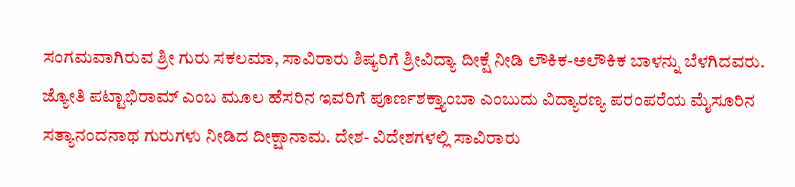ಸಂಗಮವಾಗಿರುವ ಶ್ರೀ ಗುರು ಸಕಲಮಾ, ಸಾವಿರಾರು ಶಿಷ್ಯರಿಗೆ ಶ್ರೀವಿದ್ಯಾ ದೀಕ್ಷೆ ನೀಡಿ ಲೌಕಿಕ-ಅಲೌಕಿಕ ಬಾಳನ್ನು ಬೆಳಗಿದವರು. ಜ್ಯೋತಿ ಪಟ್ಟಾಭಿರಾಮ್ ಎಂಬ ಮೂಲ ಹೆಸರಿನ ಇವರಿಗೆ ಪೂರ್ಣಶಕ್ತ್ಯಾಂಬಾ ಎಂಬುದು ವಿದ್ಯಾರಣ್ಯ ಪರಂಪರೆಯ ಮೈಸೂರಿನ ಸತ್ಯಾನಂದನಾಥ ಗುರುಗಳು ನೀಡಿದ ದೀಕ್ಷಾನಾಮ. ದೇಶ- ವಿದೇಶಗಳಲ್ಲಿ ಸಾವಿರಾರು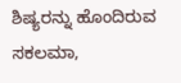ಶಿಷ್ಯರನ್ನು ಹೊಂದಿರುವ ಸಕಲಮಾ,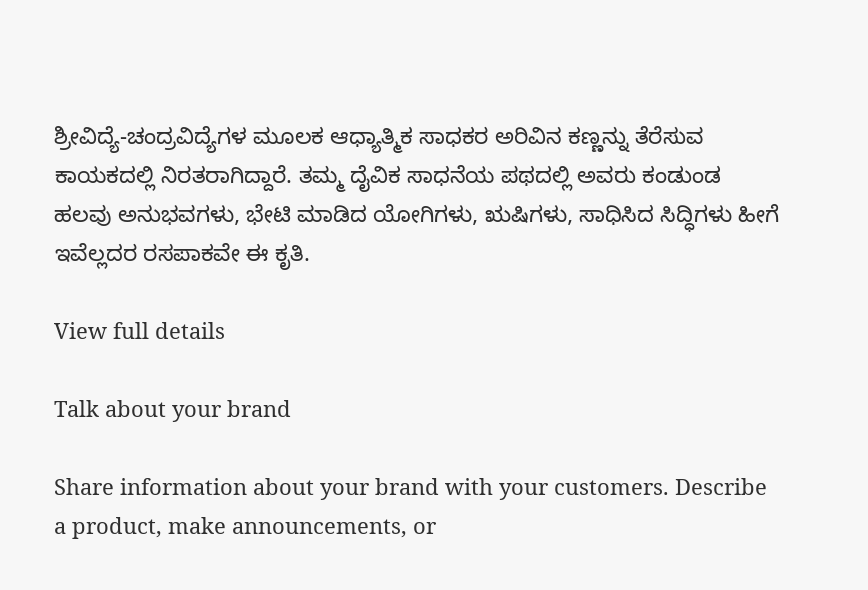ಶ್ರೀವಿದ್ಯೆ-ಚಂದ್ರವಿದ್ಯೆಗಳ ಮೂಲಕ ಆಧ್ಯಾತ್ಮಿಕ ಸಾಧಕರ ಅರಿವಿನ ಕಣ್ಣನ್ನು ತೆರೆಸುವ ಕಾಯಕದಲ್ಲಿ ನಿರತರಾಗಿದ್ದಾರೆ. ತಮ್ಮ ದೈವಿಕ ಸಾಧನೆಯ ಪಥದಲ್ಲಿ ಅವರು ಕಂಡುಂಡ ಹಲವು ಅನುಭವಗಳು, ಭೇಟಿ ಮಾಡಿದ ಯೋಗಿಗಳು, ಋಷಿಗಳು, ಸಾಧಿಸಿದ ಸಿದ್ಧಿಗಳು ಹೀಗೆ ಇವೆಲ್ಲದರ ರಸಪಾಕವೇ ಈ ಕೃತಿ.

View full details

Talk about your brand

Share information about your brand with your customers. Describe a product, make announcements, or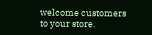welcome customers to your store.